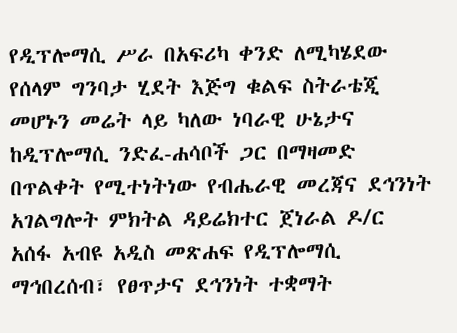የዲፕሎማሲ ሥራ በአፍሪካ ቀንድ ለሚካሄደው የሰላም ግንባታ ሂደት እጅግ ቁልፍ ስትራቴጂ መሆኑን መሬት ላይ ካለው ነባራዊ ሁኔታና ከዲፕሎማሲ ንድፈ-ሐሳቦች ጋር በማዛመድ በጥልቀት የሚተነትነው የብሔራዊ መረጃና ደኅንነት አገልግሎት ምክትል ዳይሬክተር ጀነራል ዶ/ር አሰፋ አብዩ አዲስ መጽሐፍ የዲፕሎማሲ ማኅበረሰብ፣ የፀጥታና ደኅንነት ተቋማት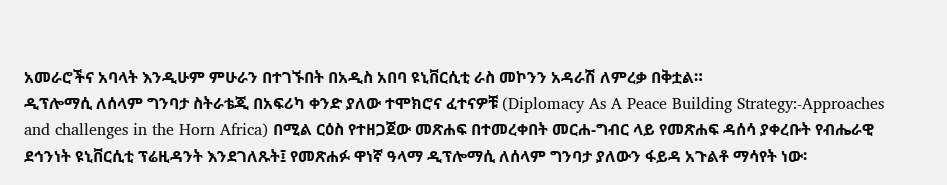አመራሮችና አባላት እንዲሁም ምሁራን በተገኙበት በአዲስ አበባ ዩኒቨርሲቲ ራስ መኮንን አዳራሽ ለምረቃ በቅቷል።
ዲፕሎማሲ ለሰላም ግንባታ ስትራቴጂ በአፍሪካ ቀንድ ያለው ተሞክሮና ፈተናዎቹ (Diplomacy As A Peace Building Strategy:-Approaches and challenges in the Horn Africa) በሚል ርዕስ የተዘጋጀው መጽሐፍ በተመረቀበት መርሐ-ግብር ላይ የመጽሐፍ ዳሰሳ ያቀረቡት የብሔራዊ ደኅንነት ዩኒቨርሲቲ ፕሬዚዳንት እንደገለጹት፤ የመጽሐፉ ዋነኛ ዓላማ ዲፕሎማሲ ለሰላም ግንባታ ያለውን ፋይዳ አጉልቶ ማሳየት ነው፡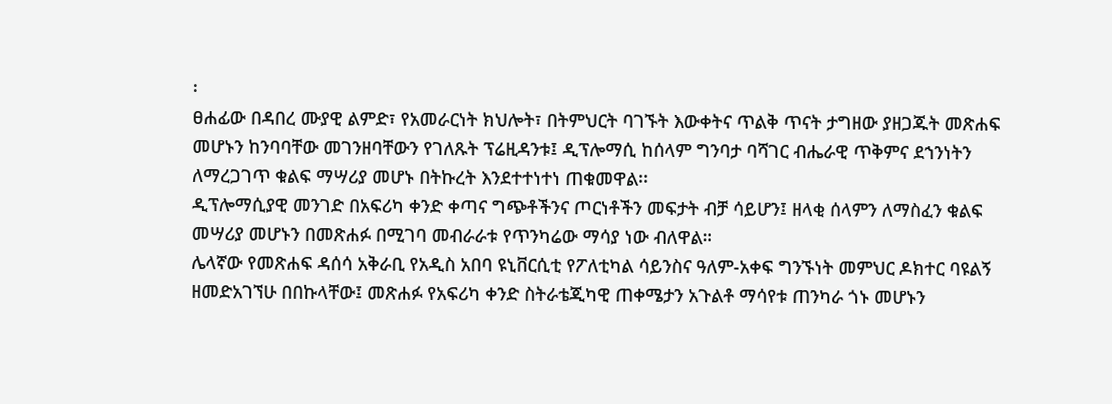፡
ፀሐፊው በዳበረ ሙያዊ ልምድ፣ የአመራርነት ክህሎት፣ በትምህርት ባገኙት እውቀትና ጥልቅ ጥናት ታግዘው ያዘጋጁት መጽሐፍ መሆኑን ከንባባቸው መገንዘባቸውን የገለጹት ፕሬዚዳንቱ፤ ዲፕሎማሲ ከሰላም ግንባታ ባሻገር ብሔራዊ ጥቅምና ደኀንነትን ለማረጋገጥ ቁልፍ ማሣሪያ መሆኑ በትኩረት እንደተተነተነ ጠቁመዋል፡፡
ዲፕሎማሲያዊ መንገድ በአፍሪካ ቀንድ ቀጣና ግጭቶችንና ጦርነቶችን መፍታት ብቻ ሳይሆን፤ ዘላቂ ሰላምን ለማስፈን ቁልፍ መሣሪያ መሆኑን በመጽሐፉ በሚገባ መብራራቱ የጥንካሬው ማሳያ ነው ብለዋል።
ሌላኛው የመጽሐፍ ዳሰሳ አቅራቢ የአዲስ አበባ ዩኒቨርሲቲ የፖለቲካል ሳይንስና ዓለም-አቀፍ ግንኙነት መምህር ዶክተር ባዩልኝ ዘመድአገኘሁ በበኩላቸው፤ መጽሐፉ የአፍሪካ ቀንድ ስትራቴጂካዊ ጠቀሜታን አጉልቶ ማሳየቱ ጠንካራ ጎኑ መሆኑን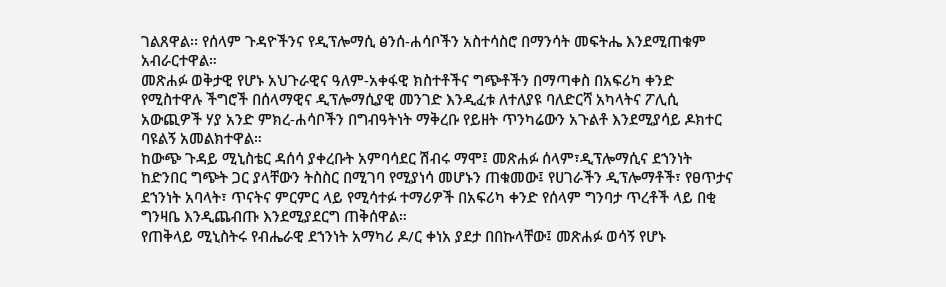ገልጸዋል፡፡ የሰላም ጉዳዮችንና የዲፕሎማሲ ፅንሰ-ሐሳቦችን አስተሳስሮ በማንሳት መፍትሔ እንደሚጠቁም አብራርተዋል።
መጽሐፉ ወቅታዊ የሆኑ አህጉራዊና ዓለም-አቀፋዊ ክስተቶችና ግጭቶችን በማጣቀስ በአፍሪካ ቀንድ የሚስተዋሉ ችግሮች በሰላማዊና ዲፕሎማሲያዊ መንገድ እንዲፈቱ ለተለያዩ ባለድርሻ አካላትና ፖሊሲ አውጪዎች ሃያ አንድ ምክረ-ሐሳቦችን በግብዓትነት ማቅረቡ የይዘት ጥንካሬውን አጉልቶ እንደሚያሳይ ዶክተር ባዩልኝ አመልክተዋል።
ከውጭ ጉዳይ ሚኒስቴር ዳሰሳ ያቀረቡት አምባሳደር ሽብሩ ማሞ፤ መጽሐፉ ሰላም፣ዲፕሎማሲና ደኀንነት ከድንበር ግጭት ጋር ያላቸውን ትስስር በሚገባ የሚያነሳ መሆኑን ጠቁመው፤ የሀገራችን ዲፕሎማቶች፣ የፀጥታና ደኀንነት አባላት፣ ጥናትና ምርምር ላይ የሚሳተፉ ተማሪዎች በአፍሪካ ቀንድ የሰላም ግንባታ ጥረቶች ላይ በቂ ግንዛቤ እንዲጨብጡ እንደሚያደርግ ጠቅሰዋል።
የጠቅላይ ሚኒስትሩ የብሔራዊ ደኀንነት አማካሪ ዶ/ር ቀነአ ያደታ በበኩላቸው፤ መጽሐፉ ወሳኝ የሆኑ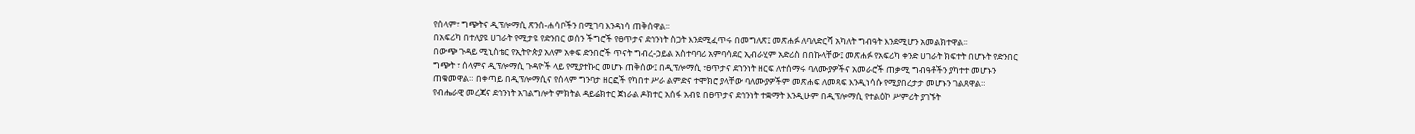የሰላም፣ ግጭትና ዲፕሎማሲ ጽንሰ-ሐሳቦችን በሚገባ እንዳነሳ ጠቅሰዋል፡፡
በአፍሪካ በተለያዩ ሀገራት የሚታዩ የድንበር ወሰን ችግሮች የፀጥታና ደኅንነት ስጋት እንደሚፈጥሩ በመግለጽ፤ መጽሐፉ ለባለድርሻ አካለት ግብዓት እንደሚሆን አመልክተዋል፡፡
በውጭ ጉዳይ ሚኒስቴር የኢትዮጵያ አለም አቀፍ ድንበሮች ጥናት ግብረ-ኃይል አስተባባሪ አምባሳደር ኢብራሂም አድሪስ በበኩላቸው፤ መጽሐፉ የአፍሪካ ቀንድ ሀገራት ክፍተት በሆኑት የድንበር ግጭት ፣ ሰላምና ዲፕሎማሲ ጉዳዮች ላይ የሚያተኩር መሆኑ ጠቅሰው፤ በዲፕሎማሲ ፣ፀጥታና ደኀንነት ዘርፍ ለተሰማሩ ባለሙያዎችና አመራሮች ጠቃሚ ግብዓቶችን ያካተተ መሆኑን ጠቁመዋል። በቀጣይ በዲፕሎማሲና የሰላም ግንባታ ዘርፎች የካበተ ሥራ ልምድና ተሞክሮ ያላቸው ባለሙያዎችም መጽሐፍ ለመጻፍ እንዲነሳሱ የሚያበረታታ መሆኑን ገልጸዋል።
የብሔራዊ መረጃና ደኅንነት አገልግሎት ምክትል ዳይሬክተር ጀነራል ዶክተር አሰፋ አብዩ በፀጥታና ደኅንነት ተቋማት እንዲሁም በዲፕሎማሲ የተልዕኮ ሥምሪት ያገኙት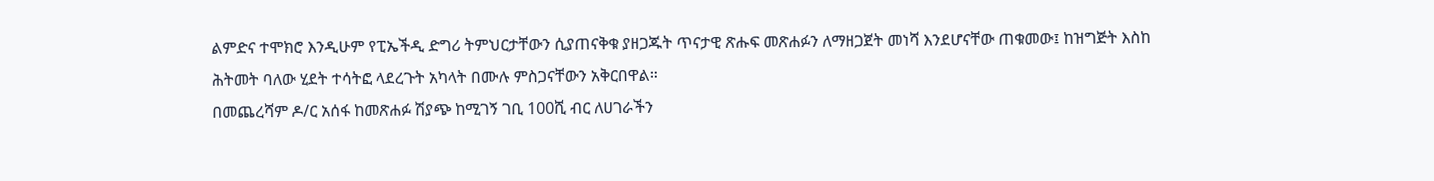ልምድና ተሞክሮ እንዲሁም የፒኤችዲ ድግሪ ትምህርታቸውን ሲያጠናቅቁ ያዘጋጁት ጥናታዊ ጽሑፍ መጽሐፉን ለማዘጋጀት መነሻ እንደሆናቸው ጠቁመው፤ ከዝግጅት እስከ ሕትመት ባለው ሂደት ተሳትፎ ላደረጉት አካላት በሙሉ ምስጋናቸውን አቅርበዋል።
በመጨረሻም ዶ/ር አሰፋ ከመጽሐፉ ሽያጭ ከሚገኝ ገቢ 100ሺ ብር ለሀገራችን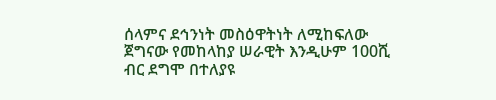ሰላምና ደኅንነት መስዕዋትነት ለሚከፍለው ጀግናው የመከላከያ ሠራዊት እንዲሁም 100ሺ ብር ደግሞ በተለያዩ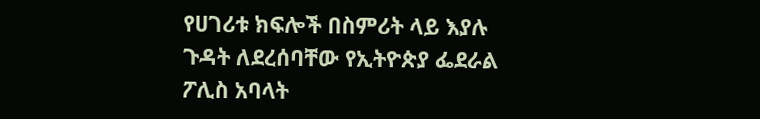የሀገሪቱ ክፍሎች በስምሪት ላይ እያሉ ጉዳት ለደረሰባቸው የኢትዮጵያ ፌደራል ፖሊስ አባላት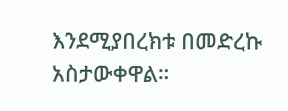እንደሚያበረክቱ በመድረኩ አስታውቀዋል።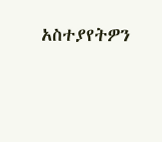አስተያየትዎን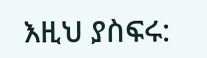እዚህ ያስፍሩ: